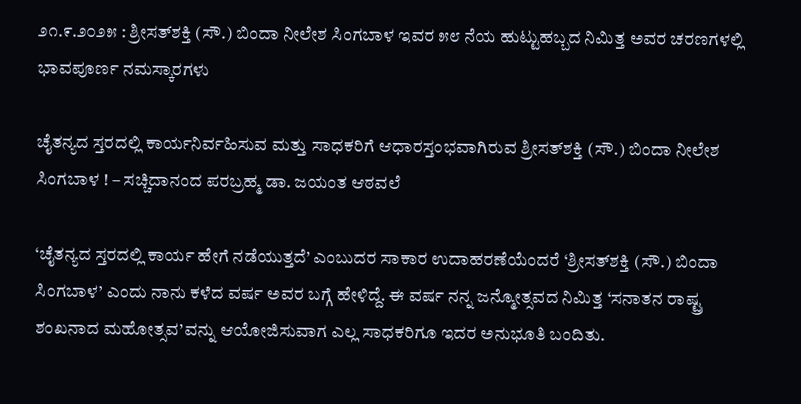೨೧.೯.೨೦೨೫ : ಶ್ರೀಸತ್‌ಶಕ್ತಿ (ಸೌ.) ಬಿಂದಾ ನೀಲೇಶ ಸಿಂಗಬಾಳ ಇವರ ೫೮ ನೆಯ ಹುಟ್ಟುಹಬ್ಬದ ನಿಮಿತ್ತ ಅವರ ಚರಣಗಳಲ್ಲಿ ಭಾವಪೂರ್ಣ ನಮಸ್ಕಾರಗಳು

ಚೈತನ್ಯದ ಸ್ತರದಲ್ಲಿ ಕಾರ್ಯನಿರ್ವಹಿಸುವ ಮತ್ತು ಸಾಧಕರಿಗೆ ಆಧಾರಸ್ತಂಭವಾಗಿರುವ ಶ್ರೀಸತ್‌ಶಕ್ತಿ (ಸೌ.) ಬಿಂದಾ ನೀಲೇಶ ಸಿಂಗಬಾಳ ! – ಸಚ್ಚಿದಾನಂದ ಪರಬ್ರಹ್ಮ ಡಾ. ಜಯಂತ ಆಠವಲೆ

‘ಚೈತನ್ಯದ ಸ್ತರದಲ್ಲಿ ಕಾರ್ಯ ಹೇಗೆ ನಡೆಯುತ್ತದೆ’ ಎಂಬುದರ ಸಾಕಾರ ಉದಾಹರಣೆಯೆಂದರೆ ‘ಶ್ರೀಸತ್‌ಶಕ್ತಿ (ಸೌ.) ಬಿಂದಾ ಸಿಂಗಬಾಳ’ ಎಂದು ನಾನು ಕಳೆದ ವರ್ಷ ಅವರ ಬಗ್ಗೆ ಹೇಳಿದ್ದೆ. ಈ ವರ್ಷ ನನ್ನ ಜನ್ಮೋತ್ಸವದ ನಿಮಿತ್ತ ‘ಸನಾತನ ರಾಷ್ಟ್ರ ಶಂಖನಾದ ಮಹೋತ್ಸವ’ವನ್ನು ಆಯೋಜಿಸುವಾಗ ಎಲ್ಲ ಸಾಧಕರಿಗೂ ಇದರ ಅನುಭೂತಿ ಬಂದಿತು.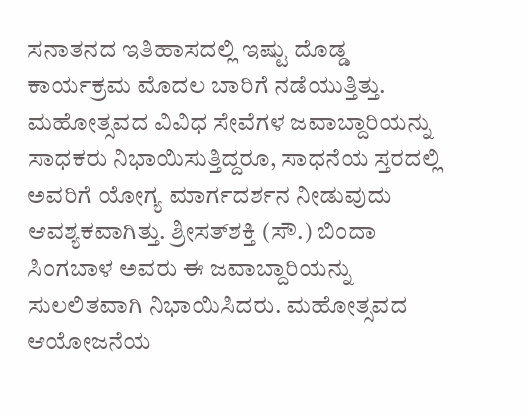ಸನಾತನದ ಇತಿಹಾಸದಲ್ಲಿ ಇಷ್ಟು ದೊಡ್ಡ ಕಾರ್ಯಕ್ರಮ ಮೊದಲ ಬಾರಿಗೆ ನಡೆಯುತ್ತಿತ್ತು. ಮಹೋತ್ಸವದ ವಿವಿಧ ಸೇವೆಗಳ ಜವಾಬ್ದಾರಿಯನ್ನು ಸಾಧಕರು ನಿಭಾಯಿಸುತ್ತಿದ್ದರೂ, ಸಾಧನೆಯ ಸ್ತರದಲ್ಲಿ ಅವರಿಗೆ ಯೋಗ್ಯ ಮಾರ್ಗದರ್ಶನ ನೀಡುವುದು ಆವಶ್ಯಕವಾಗಿತ್ತು. ಶ್ರೀಸತ್‌ಶಕ್ತಿ (ಸೌ.) ಬಿಂದಾ ಸಿಂಗಬಾಳ ಅವರು ಈ ಜವಾಬ್ದಾರಿಯನ್ನು ಸುಲಲಿತವಾಗಿ ನಿಭಾಯಿಸಿದರು. ಮಹೋತ್ಸವದ ಆಯೋಜನೆಯ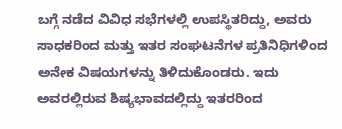ಬಗ್ಗೆ ನಡೆದ ವಿವಿಧ ಸಭೆಗಳಲ್ಲಿ ಉಪಸ್ಥಿತರಿದ್ದು, ಅವರು ಸಾಧಕರಿಂದ ಮತ್ತು ಇತರ ಸಂಘಟನೆಗಳ ಪ್ರತಿನಿಧಿಗಳಿಂದ ಅನೇಕ ವಿಷಯಗಳನ್ನು ತಿಳಿದುಕೊಂಡರು. ಇದು ಅವರಲ್ಲಿರುವ ಶಿಷ್ಯಭಾವದಲ್ಲಿದ್ದು ಇತರರಿಂದ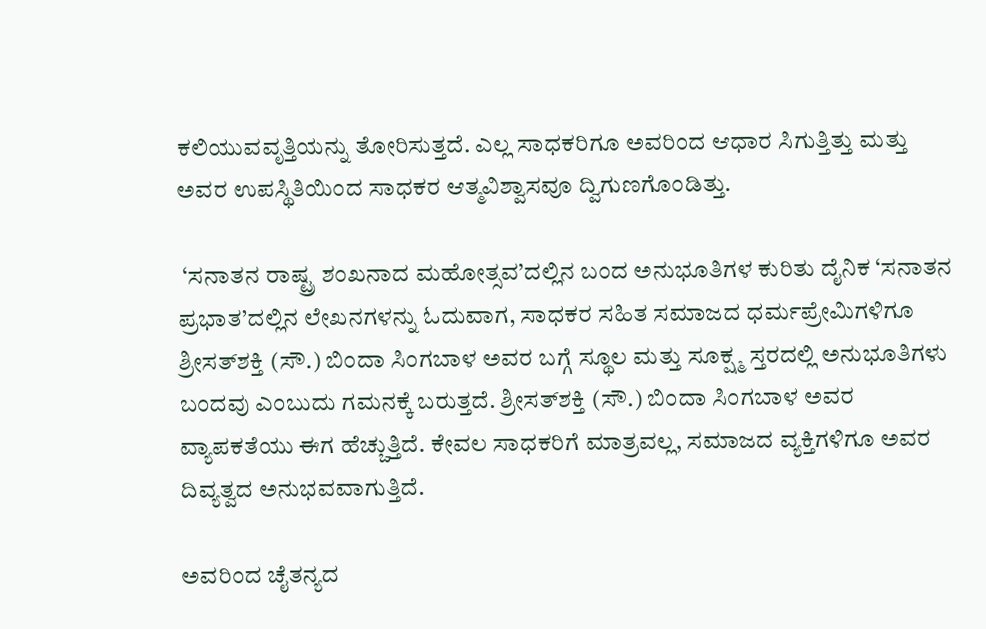ಕಲಿಯುವವೃತ್ತಿಯನ್ನು ತೋರಿಸುತ್ತದೆ. ಎಲ್ಲ ಸಾಧಕರಿಗೂ ಅವರಿಂದ ಆಧಾರ ಸಿಗುತ್ತಿತ್ತು ಮತ್ತು ಅವರ ಉಪಸ್ಥಿತಿಯಿಂದ ಸಾಧಕರ ಆತ್ಮವಿಶ್ವಾಸವೂ ದ್ವಿಗುಣಗೊಂಡಿತ್ತು.

 ‘ಸನಾತನ ರಾಷ್ಟ್ರ ಶಂಖನಾದ ಮಹೋತ್ಸವ’ದಲ್ಲಿನ ಬಂದ ಅನುಭೂತಿಗಳ ಕುರಿತು ದೈನಿಕ ‘ಸನಾತನ ಪ್ರಭಾತ’ದಲ್ಲಿನ ಲೇಖನಗಳನ್ನು ಓದುವಾಗ, ಸಾಧಕರ ಸಹಿತ ಸಮಾಜದ ಧರ್ಮಪ್ರೇಮಿಗಳಿಗೂ ಶ್ರೀಸತ್‌ಶಕ್ತಿ (ಸೌ.) ಬಿಂದಾ ಸಿಂಗಬಾಳ ಅವರ ಬಗ್ಗೆ ಸ್ಥೂಲ ಮತ್ತು ಸೂಕ್ಷ್ಮ ಸ್ತರದಲ್ಲಿ ಅನುಭೂತಿಗಳು ಬಂದವು ಎಂಬುದು ಗಮನಕ್ಕೆ ಬರುತ್ತದೆ. ಶ್ರೀಸತ್‌ಶಕ್ತಿ (ಸೌ.) ಬಿಂದಾ ಸಿಂಗಬಾಳ ಅವರ ವ್ಯಾಪಕತೆಯು ಈಗ ಹೆಚ್ಚುತ್ತಿದೆ. ಕೇವಲ ಸಾಧಕರಿಗೆ ಮಾತ್ರವಲ್ಲ, ಸಮಾಜದ ವ್ಯಕ್ತಿಗಳಿಗೂ ಅವರ ದಿವ್ಯತ್ವದ ಅನುಭವವಾಗುತ್ತಿದೆ.

ಅವರಿಂದ ಚೈತನ್ಯದ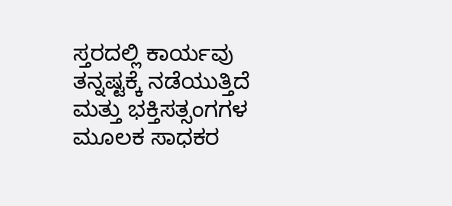ಸ್ತರದಲ್ಲಿ ಕಾರ್ಯವು ತನ್ನಷ್ಟಕ್ಕೆ ನಡೆಯುತ್ತಿದೆ ಮತ್ತು ಭಕ್ತಿಸತ್ಸಂಗಗಳ ಮೂಲಕ ಸಾಧಕರ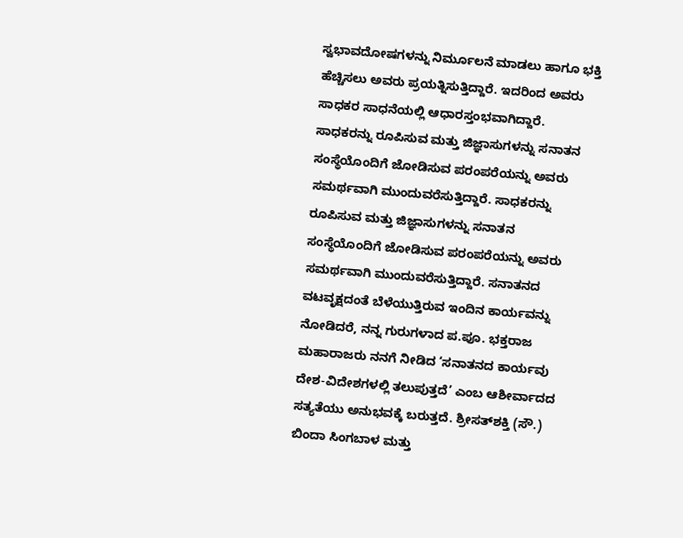ಸ್ವಭಾವದೋಷಗಳನ್ನು ನಿರ್ಮೂಲನೆ ಮಾಡಲು ಹಾಗೂ ಭಕ್ತಿ ಹೆಚ್ಚಿಸಲು ಅವರು ಪ್ರಯತ್ನಿಸುತ್ತಿದ್ದಾರೆ. ಇದರಿಂದ ಅವರು ಸಾಧಕರ ಸಾಧನೆಯಲ್ಲಿ ಆಧಾರಸ್ತಂಭವಾಗಿದ್ದಾರೆ. ಸಾಧಕರನ್ನು ರೂಪಿಸುವ ಮತ್ತು ಜಿಜ್ಞಾಸುಗಳನ್ನು ಸನಾತನ ಸಂಸ್ಥೆಯೊಂದಿಗೆ ಜೋಡಿಸುವ ಪರಂಪರೆಯನ್ನು ಅವರು ಸಮರ್ಥವಾಗಿ ಮುಂದುವರೆಸುತ್ತಿದ್ದಾರೆ. ಸಾಧಕರನ್ನು ರೂಪಿಸುವ ಮತ್ತು ಜಿಜ್ಞಾಸುಗಳನ್ನು ಸನಾತನ ಸಂಸ್ಥೆಯೊಂದಿಗೆ ಜೋಡಿಸುವ ಪರಂಪರೆಯನ್ನು ಅವರು ಸಮರ್ಥವಾಗಿ ಮುಂದುವರೆಸುತ್ತಿದ್ದಾರೆ. ಸನಾತನದ ವಟವೃಕ್ಷದಂತೆ ಬೆಳೆಯುತ್ತಿರುವ ಇಂದಿನ ಕಾರ್ಯವನ್ನು ನೋಡಿದರೆ, ನನ್ನ ಗುರುಗಳಾದ ಪ.ಪೂ. ಭಕ್ತರಾಜ ಮಹಾರಾಜರು ನನಗೆ ನೀಡಿದ ‘ಸನಾತನದ ಕಾರ್ಯವು ದೇಶ-ವಿದೇಶಗಳಲ್ಲಿ ತಲುಪುತ್ತದೆ’ ಎಂಬ ಆಶೀರ್ವಾದದ ಸತ್ಯತೆಯು ಅನುಭವಕ್ಕೆ ಬರುತ್ತದೆ. ಶ್ರೀಸತ್‌ಶಕ್ತಿ (ಸೌ.) ಬಿಂದಾ ಸಿಂಗಬಾಳ ಮತ್ತು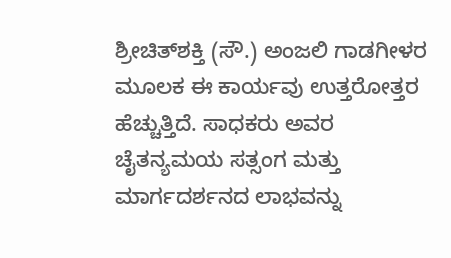ಶ್ರೀಚಿತ್‌ಶಕ್ತಿ (ಸೌ.) ಅಂಜಲಿ ಗಾಡಗೀಳರ ಮೂಲಕ ಈ ಕಾರ್ಯವು ಉತ್ತರೋತ್ತರ ಹೆಚ್ಚುತ್ತಿದೆ. ಸಾಧಕರು ಅವರ ಚೈತನ್ಯಮಯ ಸತ್ಸಂಗ ಮತ್ತು ಮಾರ್ಗದರ್ಶನದ ಲಾಭವನ್ನು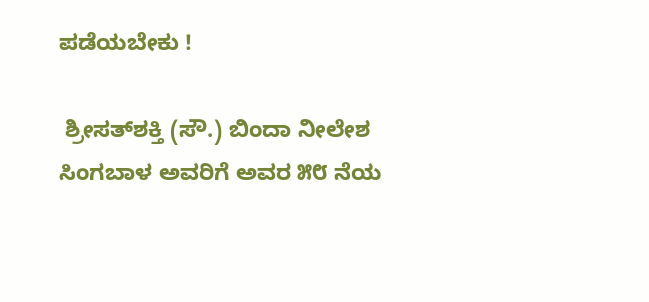ಪಡೆಯಬೇಕು !

 ಶ್ರೀಸತ್‌ಶಕ್ತಿ (ಸೌ.) ಬಿಂದಾ ನೀಲೇಶ ಸಿಂಗಬಾಳ ಅವರಿಗೆ ಅವರ ೫೮ ನೆಯ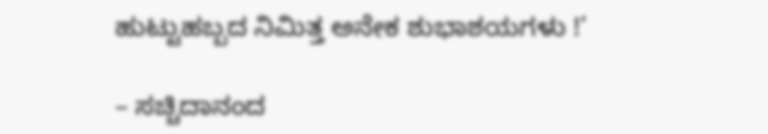ಹುಟ್ಟುಹಬ್ಬದ ನಿಮಿತ್ತ ಅನೇಕ ಶುಭಾಶಯಗಳು !’

– ಸಚ್ಚಿದಾನಂದ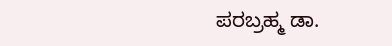ಪರಬ್ರಹ್ಮ ಡಾ.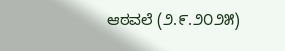ಆಠವಲೆ (೨.೯.೨೦೨೫)